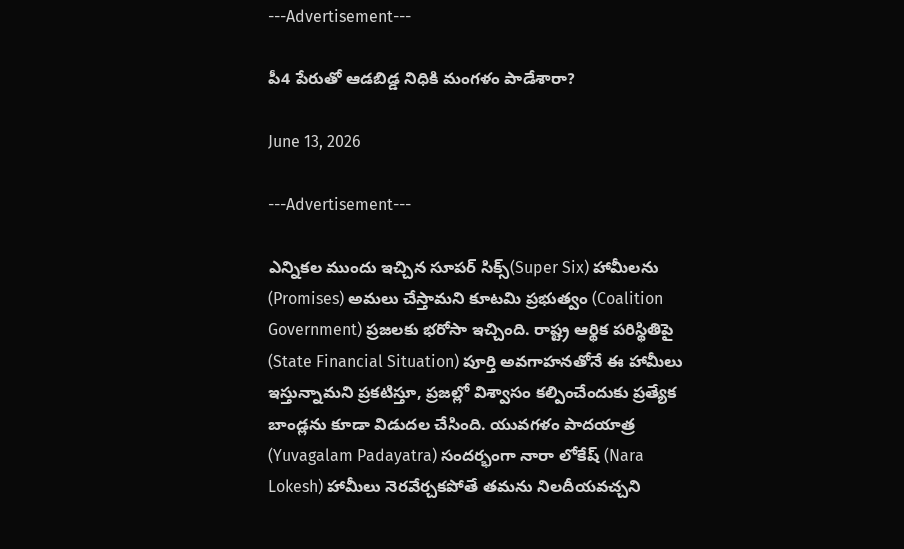---Advertisement---

పీ4 పేరుతో ఆడబిడ్డ నిధికి మంగళం పాడేశారా?

June 13, 2026

---Advertisement---

ఎన్నికల ముందు ఇచ్చిన సూపర్ సిక్స్(Super Six) హామీలను (Promises) అమలు చేస్తామని కూటమి ప్రభుత్వం (Coalition Government) ప్రజలకు భరోసా ఇచ్చింది. రాష్ట్ర ఆర్థిక పరిస్థితిపై (State Financial Situation) పూర్తి అవగాహనతోనే ఈ హామీలు ఇస్తున్నామని ప్రకటిస్తూ, ప్రజల్లో విశ్వాసం కల్పించేందుకు ప్రత్యేక బాండ్లను కూడా విడుదల చేసింది. యువగళం పాదయాత్ర (Yuvagalam Padayatra) సందర్భంగా నారా లోకేష్ (Nara Lokesh) హామీలు నెరవేర్చకపోతే తమను నిలదీయవచ్చని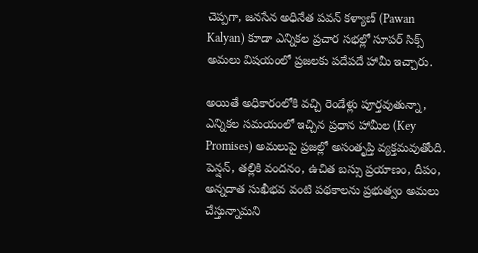చెప్పగా, జనసేన అధినేత పవన్ కళ్యాణ్ (Pawan Kalyan) కూడా ఎన్నికల ప్రచార సభల్లో సూపర్ సిక్స్ అమలు విషయంలో ప్రజలకు పదేపదే హామీ ఇచ్చారు.

అయితే అధికారంలోకి వచ్చి రెండేళ్లు పూర్తవుతున్నా, ఎన్నికల సమయంలో ఇచ్చిన ప్రధాన హామీల (Key Promises) అమలుపై ప్రజల్లో అసంతృప్తి వ్యక్తమవుతోంది. పెన్షన్, తల్లికి వందనం, ఉచిత బస్సు ప్రయాణం, దీపం, అన్నదాత సుఖీభవ వంటి పథకాలను ప్రభుత్వం అమలు చేస్తున్నామని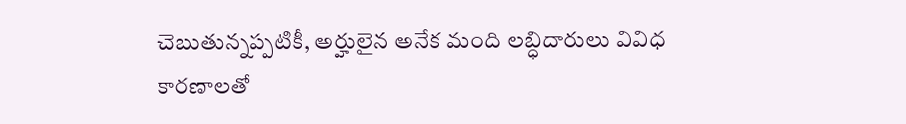చెబుతున్నప్పటికీ, అర్హులైన అనేక మంది లబ్ధిదారులు వివిధ కారణాలతో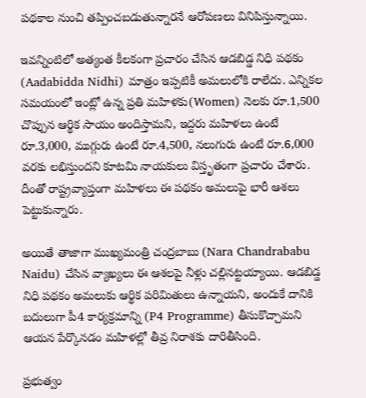పథకాల నుంచి తప్పించబడుతున్నారనే ఆరోపణలు వినిపిస్తున్నాయి.

ఇవన్నింటిలో అత్యంత కీలకంగా ప్రచారం చేసిన ఆడబిడ్డ నిధి పథకం (Aadabidda Nidhi) మాత్రం ఇప్పటికీ అమలులోకి రాలేదు. ఎన్నికల సమయంలో ఇంట్లో ఉన్న ప్రతి మహిళకు(Women) నెలకు రూ.1,500 చొప్పున ఆర్థిక సాయం అందిస్తామని, ఇద్దరు మహిళలు ఉంటే రూ.3,000, ముగ్గురు ఉంటే రూ.4,500, నలుగురు ఉంటే రూ.6,000 వరకు లభిస్తుందని కూటమి నాయకులు విస్తృతంగా ప్రచారం చేశారు. దీంతో రాష్ట్రవ్యాప్తంగా మహిళలు ఈ పథకం అమలుపై భారీ ఆశలు పెట్టుకున్నారు.

అయితే తాజాగా ముఖ్యమంత్రి చంద్రబాబు (Nara Chandrababu Naidu) చేసిన వ్యాఖ్యలు ఈ ఆశలపై నీళ్లు చల్లినట్టయ్యాయి. ఆడబిడ్డ నిధి పథకం అమలుకు ఆర్థిక పరిమితులు ఉన్నాయని, అందుకే దానికి బదులుగా పీ4 కార్యక్రమాన్ని (P4 Programme) తీసుకొచ్చామని ఆయన పేర్కొనడం మహిళల్లో తీవ్ర నిరాశకు దారితీసింది.

ప్రభుత్వం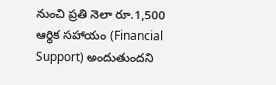నుంచి ప్రతి నెలా రూ.1,500 ఆర్థిక సహాయం (Financial Support) అందుతుందని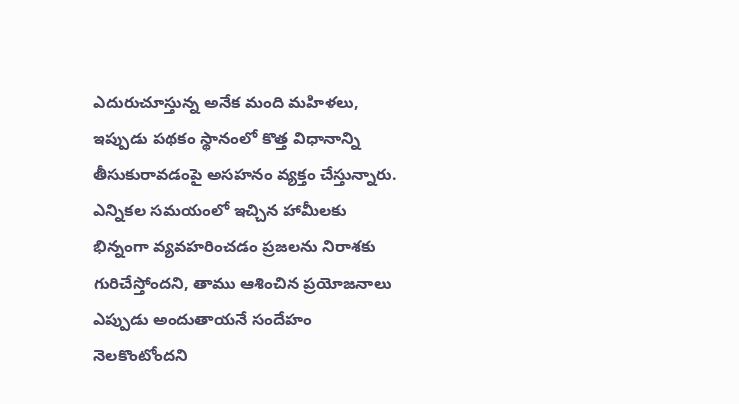ఎదురుచూస్తున్న అనేక మంది మహిళలు, ఇప్పుడు పథకం స్థానంలో కొత్త విధానాన్ని తీసుకురావడంపై అసహనం వ్యక్తం చేస్తున్నారు. ఎన్నికల సమయంలో ఇచ్చిన హామీలకు భిన్నంగా వ్యవహరించడం ప్రజలను నిరాశకు గురిచేస్తోందని, తాము ఆశించిన ప్రయోజనాలు ఎప్పుడు అందుతాయనే సందేహం నెలకొంటోందని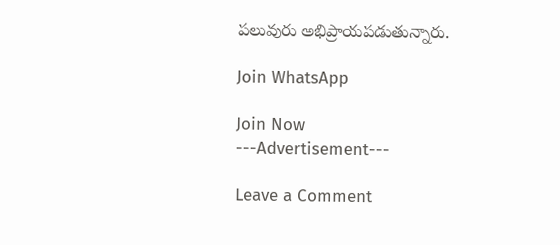పలువురు అభిప్రాయపడుతున్నారు.

Join WhatsApp

Join Now
---Advertisement---

Leave a Comment